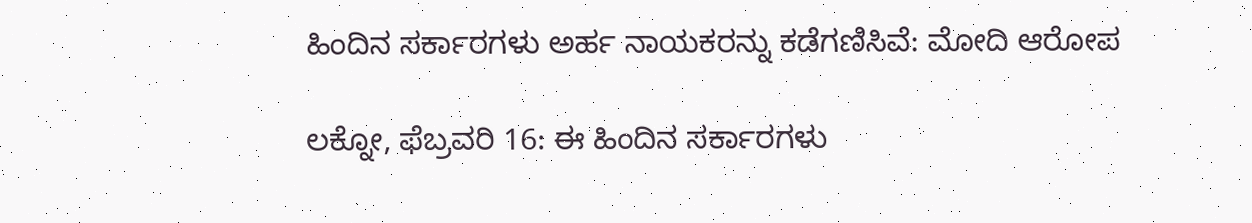ಹಿಂದಿನ ಸರ್ಕಾರಗಳು ಅರ್ಹ ನಾಯಕರನ್ನು ಕಡೆಗಣಿಸಿವೆ: ಮೋದಿ ಆರೋಪ

ಲಕ್ನೋ, ಫೆಬ್ರವರಿ 16: ಈ ಹಿಂದಿನ ಸರ್ಕಾರಗಳು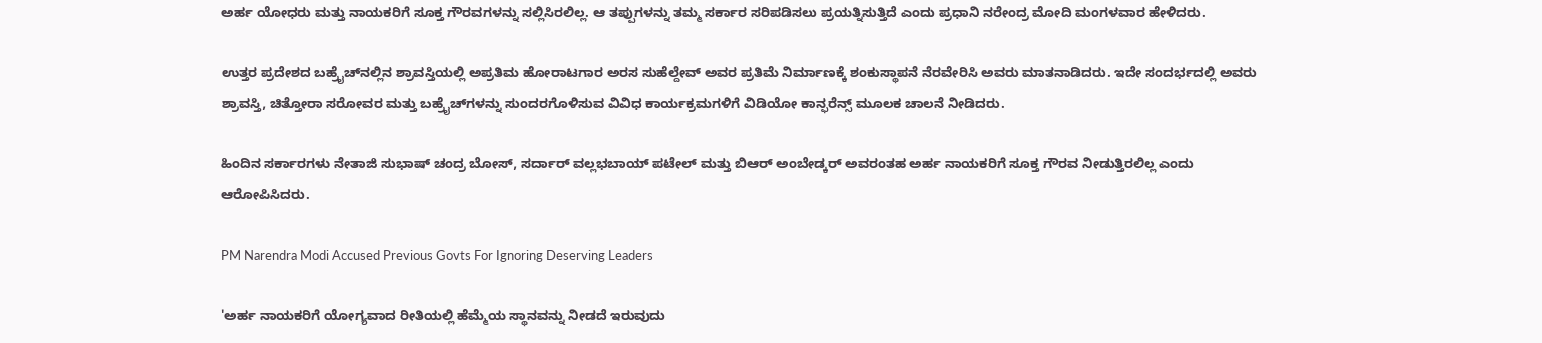ಅರ್ಹ ಯೋಧರು ಮತ್ತು ನಾಯಕರಿಗೆ ಸೂಕ್ತ ಗೌರವಗಳನ್ನು ಸಲ್ಲಿಸಿರಲಿಲ್ಲ. ಆ ತಪ್ಪುಗಳನ್ನು ತಮ್ಮ ಸರ್ಕಾರ ಸರಿಪಡಿಸಲು ಪ್ರಯತ್ನಿಸುತ್ತಿದೆ ಎಂದು ಪ್ರಧಾನಿ ನರೇಂದ್ರ ಮೋದಿ ಮಂಗಳವಾರ ಹೇಳಿದರು.

ಉತ್ತರ ಪ್ರದೇಶದ ಬಹ್ರೈಚ್‌ನಲ್ಲಿನ ಶ್ರಾವಸ್ತಿಯಲ್ಲಿ ಅಪ್ರತಿಮ ಹೋರಾಟಗಾರ ಅರಸ ಸುಹೆಲ್ದೇವ್ ಅವರ ಪ್ರತಿಮೆ ನಿರ್ಮಾಣಕ್ಕೆ ಶಂಕುಸ್ಥಾಪನೆ ನೆರವೇರಿಸಿ ಅವರು ಮಾತನಾಡಿದರು. ಇದೇ ಸಂದರ್ಭದಲ್ಲಿ ಅವರು ಶ್ರಾವಸ್ತಿ, ಚಿತ್ತೋರಾ ಸರೋವರ ಮತ್ತು ಬಹ್ರೈಚ್‌ಗಳನ್ನು ಸುಂದರಗೊಳಿಸುವ ವಿವಿಧ ಕಾರ್ಯಕ್ರಮಗಳಿಗೆ ವಿಡಿಯೋ ಕಾನ್ಫರೆನ್ಸ್‌ ಮೂಲಕ ಚಾಲನೆ ನೀಡಿದರು.

ಹಿಂದಿನ ಸರ್ಕಾರಗಳು ನೇತಾಜಿ ಸುಭಾಷ್ ಚಂದ್ರ ಬೋಸ್, ಸರ್ದಾರ್ ವಲ್ಲಭಬಾಯ್ ಪಟೇಲ್ ಮತ್ತು ಬಿಆರ್ ಅಂಬೇಡ್ಕರ್ ಅವರಂತಹ ಅರ್ಹ ನಾಯಕರಿಗೆ ಸೂಕ್ತ ಗೌರವ ನೀಡುತ್ತಿರಲಿಲ್ಲ ಎಂದು ಆರೋಪಿಸಿದರು.

PM Narendra Modi Accused Previous Govts For Ignoring Deserving Leaders

'ಅರ್ಹ ನಾಯಕರಿಗೆ ಯೋಗ್ಯವಾದ ರೀತಿಯಲ್ಲಿ ಹೆಮ್ಮೆಯ ಸ್ಥಾನವನ್ನು ನೀಡದೆ ಇರುವುದು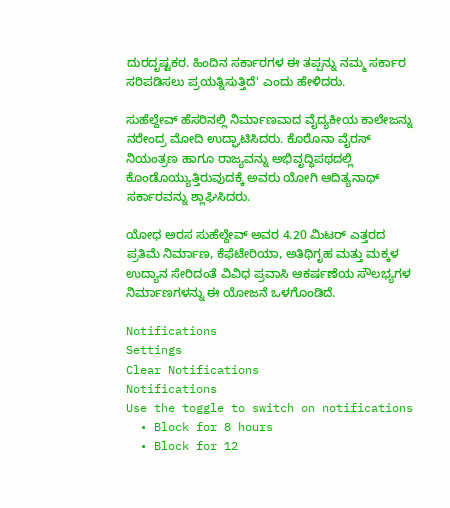ದುರದೃಷ್ಟಕರ. ಹಿಂದಿನ ಸರ್ಕಾರಗಳ ಈ ತಪ್ಪನ್ನು ನಮ್ಮ ಸರ್ಕಾರ ಸರಿಪಡಿಸಲು ಪ್ರಯತ್ನಿಸುತ್ತಿದೆ' ಎಂದು ಹೇಳಿದರು.

ಸುಹೆಲ್ದೇವ್ ಹೆಸರಿನಲ್ಲಿ ನಿರ್ಮಾಣವಾದ ವೈದ್ಯಕೀಯ ಕಾಲೇಜನ್ನು ನರೇಂದ್ರ ಮೋದಿ ಉದ್ಘಾಟಿಸಿದರು. ಕೊರೊನಾ ವೈರಸ್ ನಿಯಂತ್ರಣ ಹಾಗೂ ರಾಜ್ಯವನ್ನು ಅಭಿವೃದ್ಧಿಪಥದಲ್ಲಿ ಕೊಂಡೊಯ್ಯುತ್ತಿರುವುದಕ್ಕೆ ಅವರು ಯೋಗಿ ಆದಿತ್ಯನಾಥ್ ಸರ್ಕಾರವನ್ನು ಶ್ಲಾಘಿಸಿದರು.

ಯೋಧ ಅರಸ ಸುಹೆಲ್ದೇವ್ ಅವರ 4.20 ಮಿಟರ್ ಎತ್ತರದ ಪ್ರತಿಮೆ ನಿರ್ಮಾಣ, ಕೆಫೆಟೇರಿಯಾ, ಅತಿಥಿಗೃಹ ಮತ್ತು ಮಕ್ಕಳ ಉದ್ಯಾನ ಸೇರಿದಂತೆ ವಿವಿಧ ಪ್ರವಾಸಿ ಆಕರ್ಷಣೆಯ ಸೌಲಭ್ಯಗಳ ನಿರ್ಮಾಣಗಳನ್ನು ಈ ಯೋಜನೆ ಒಳಗೊಂಡಿದೆ.

Notifications
Settings
Clear Notifications
Notifications
Use the toggle to switch on notifications
  • Block for 8 hours
  • Block for 12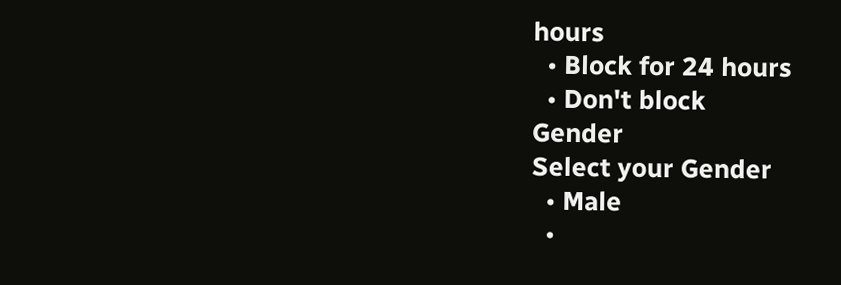hours
  • Block for 24 hours
  • Don't block
Gender
Select your Gender
  • Male
  •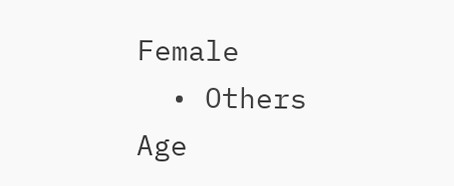Female
  • Others
Age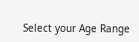Select your Age Range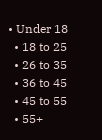• Under 18
  • 18 to 25
  • 26 to 35
  • 36 to 45
  • 45 to 55
  • 55+